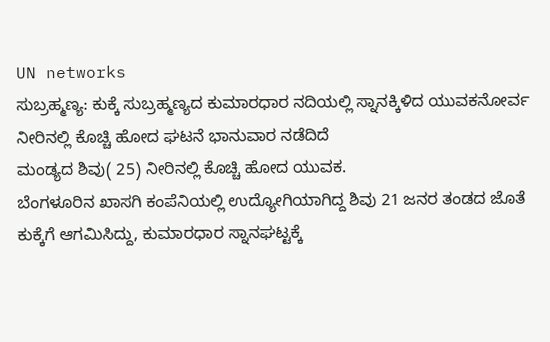UN networks
ಸುಬ್ರಹ್ಮಣ್ಯ: ಕುಕ್ಕೆ ಸುಬ್ರಹ್ಮಣ್ಯದ ಕುಮಾರಧಾರ ನದಿಯಲ್ಲಿ ಸ್ನಾನಕ್ಕಿಳಿದ ಯುವಕನೋರ್ವ ನೀರಿನಲ್ಲಿ ಕೊಚ್ಚಿ ಹೋದ ಘಟನೆ ಭಾನುವಾರ ನಡೆದಿದೆ
ಮಂಡ್ಯದ ಶಿವು( 25) ನೀರಿನಲ್ಲಿ ಕೊಚ್ಚಿ ಹೋದ ಯುವಕ.
ಬೆಂಗಳೂರಿನ ಖಾಸಗಿ ಕಂಪೆನಿಯಲ್ಲಿ ಉದ್ಯೋಗಿಯಾಗಿದ್ದ ಶಿವು 21 ಜನರ ತಂಡದ ಜೊತೆ ಕುಕ್ಕೆಗೆ ಆಗಮಿಸಿದ್ದು, ಕುಮಾರಧಾರ ಸ್ನಾನಘಟ್ಟಕ್ಕೆ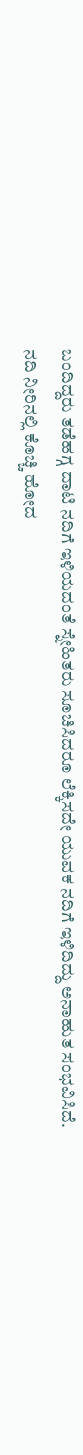ಬಂದಿದ್ದರು ತಡೆಹಗ್ಗ ದಾಟಿ ನದಿಗೆ ಇಳಿಯದಂತೆ ಸ್ನೇಹಿತರು ಸೂಚಿಸಿದರೂ ಲೆಕ್ಕಿಸದೇ ಯುವಕ ನದಿಗೆ ಇಳಿದಿದ್ದು ಅನಾಹುತ ಸಂಭವಿಸಿದೆ.
ನದಿ ನೀರಿನಲ್ಲಿ ಕೊಚ್ಚಿ ಹೋದ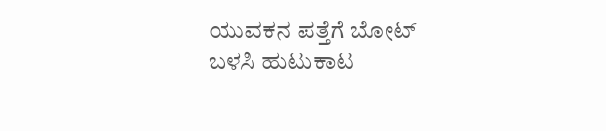ಯುವಕನ ಪತ್ತೆಗೆ ಬೋಟ್ ಬಳಸಿ ಹುಟುಕಾಟ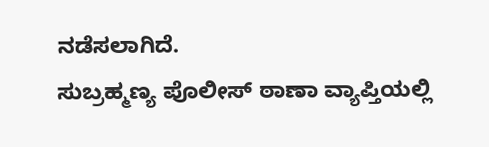ನಡೆಸಲಾಗಿದೆ.
ಸುಬ್ರಹ್ಮಣ್ಯ ಪೊಲೀಸ್ ಠಾಣಾ ವ್ಯಾಪ್ತಿಯಲ್ಲಿ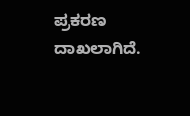ಪ್ರಕರಣ ದಾಖಲಾಗಿದೆ.